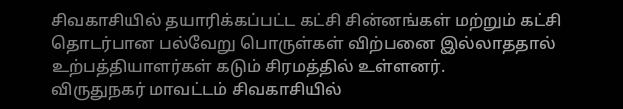சிவகாசியில் தயாரிக்கப்பட்ட கட்சி சின்னங்கள் மற்றும் கட்சி தொடர்பான பல்வேறு பொருள்கள் விற்பனை இல்லாததால் உற்பத்தியாளர்கள் கடும் சிரமத்தில் உள்ளனர்.
விருதுநகர் மாவட்டம் சிவகாசியில்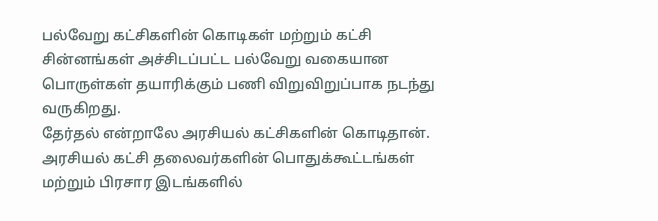பல்வேறு கட்சிகளின் கொடிகள் மற்றும் கட்சி சின்னங்கள் அச்சிடப்பட்ட பல்வேறு வகையான பொருள்கள் தயாரிக்கும் பணி விறுவிறுப்பாக நடந்து வருகிறது.
தேர்தல் என்றாலே அரசியல் கட்சிகளின் கொடிதான். அரசியல் கட்சி தலைவர்களின் பொதுக்கூட்டங்கள் மற்றும் பிரசார இடங்களில்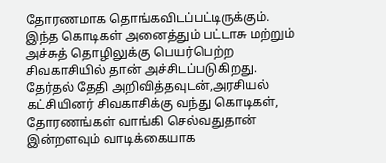தோரணமாக தொங்கவிடப்பட்டிருக்கும். இந்த கொடிகள் அனைத்தும் பட்டாசு மற்றும் அச்சுத் தொழிலுக்கு பெயர்பெற்ற சிவகாசியில் தான் அச்சிடப்படுகிறது. தேர்தல் தேதி அறிவித்தவுடன்,அரசியல் கட்சியினர் சிவகாசிக்கு வந்து கொடிகள், தோரணங்கள் வாங்கி செல்வதுதான் இன்றளவும் வாடிக்கையாக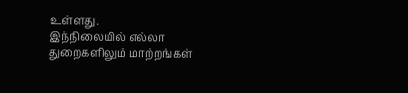உள்ளது.
இந்நிலையில் எல்லா துறைகளிலும் மாற்றங்கள்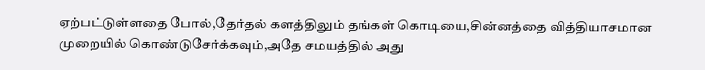ஏற்பட்டுள்ளதை போல்,தேர்தல் களத்திலும் தங்கள் கொடியை,சின்னத்தை வித்தியாசமான முறையில் கொண்டுசேர்க்கவும்,அதே சமயத்தில் அது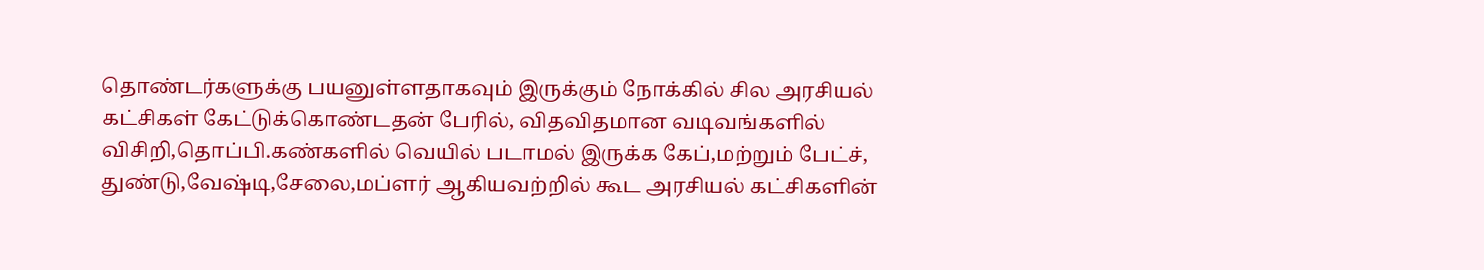தொண்டர்களுக்கு பயனுள்ளதாகவும் இருக்கும் நோக்கில் சில அரசியல் கட்சிகள் கேட்டுக்கொண்டதன் பேரில், விதவிதமான வடிவங்களில் விசிறி,தொப்பி.கண்களில் வெயில் படாமல் இருக்க கேப்,மற்றும் பேட்ச், துண்டு,வேஷ்டி,சேலை,மப்ளர் ஆகியவற்றில் கூட அரசியல் கட்சிகளின்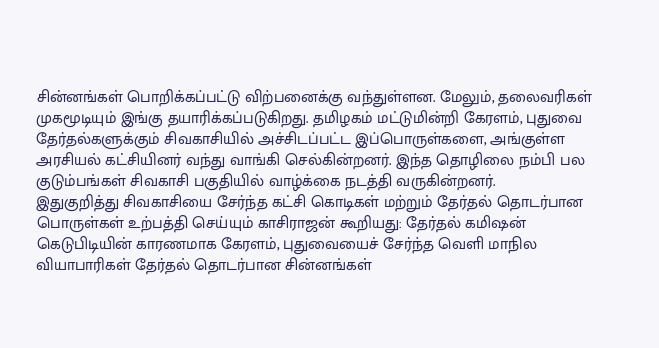சின்னங்கள் பொறிக்கப்பட்டு விற்பனைக்கு வந்துள்ளன. மேலும், தலைவரிகள் முகமூடியும் இங்கு தயாரிக்கப்படுகிறது. தமிழகம் மட்டுமின்றி கேரளம், புதுவை தேர்தல்களுக்கும் சிவகாசியில் அச்சிடப்பட்ட இப்பொருள்களை, அங்குள்ள அரசியல் கட்சியினர் வந்து வாங்கி செல்கின்றனர். இந்த தொழிலை நம்பி பல குடும்பங்கள் சிவகாசி பகுதியில் வாழ்க்கை நடத்தி வருகின்றனர்.
இதுகுறித்து சிவகாசியை சேர்ந்த கட்சி கொடிகள் மற்றும் தேர்தல் தொடர்பான பொருள்கள் உற்பத்தி செய்யும் காசிராஜன் கூறியது: தேர்தல் கமிஷன் கெடுபிடியின் காரணமாக கேரளம், புதுவையைச் சேர்ந்த வெளி மாநில வியாபாரிகள் தேர்தல் தொடர்பான சின்னங்கள்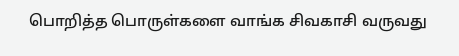பொறித்த பொருள்களை வாங்க சிவகாசி வருவது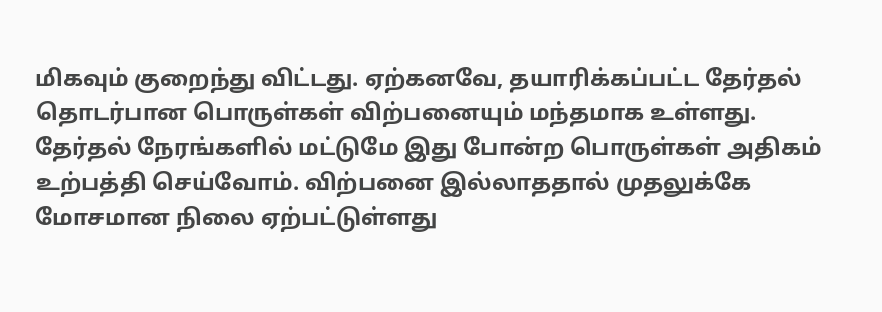மிகவும் குறைந்து விட்டது. ஏற்கனவே, தயாரிக்கப்பட்ட தேர்தல் தொடர்பான பொருள்கள் விற்பனையும் மந்தமாக உள்ளது. தேர்தல் நேரங்களில் மட்டுமே இது போன்ற பொருள்கள் அதிகம் உற்பத்தி செய்வோம். விற்பனை இல்லாததால் முதலுக்கே மோசமான நிலை ஏற்பட்டுள்ளது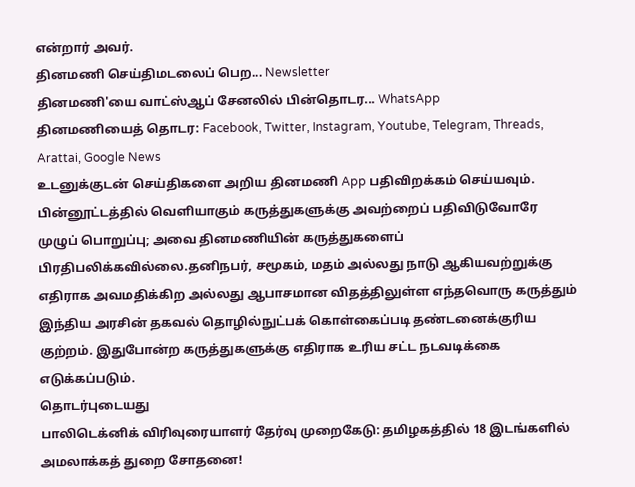என்றார் அவர்.
தினமணி செய்திமடலைப் பெற... Newsletter
தினமணி'யை வாட்ஸ்ஆப் சேனலில் பின்தொடர... WhatsApp
தினமணியைத் தொடர: Facebook, Twitter, Instagram, Youtube, Telegram, Threads, Arattai, Google News
உடனுக்குடன் செய்திகளை அறிய தினமணி App பதிவிறக்கம் செய்யவும்.
பின்னூட்டத்தில் வெளியாகும் கருத்துகளுக்கு அவற்றைப் பதிவிடுவோரே முழுப் பொறுப்பு; அவை தினமணியின் கருத்துகளைப் பிரதிபலிக்கவில்லை.தனிநபர், சமூகம், மதம் அல்லது நாடு ஆகியவற்றுக்கு எதிராக அவமதிக்கிற அல்லது ஆபாசமான விதத்திலுள்ள எந்தவொரு கருத்தும் இந்திய அரசின் தகவல் தொழில்நுட்பக் கொள்கைப்படி தண்டனைக்குரிய குற்றம். இதுபோன்ற கருத்துகளுக்கு எதிராக உரிய சட்ட நடவடிக்கை எடுக்கப்படும்.
தொடர்புடையது
பாலிடெக்னிக் விரிவுரையாளர் தேர்வு முறைகேடு: தமிழகத்தில் 18 இடங்களில் அமலாக்கத் துறை சோதனை!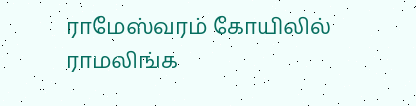ராமேஸ்வரம் கோயிலில் ராமலிங்க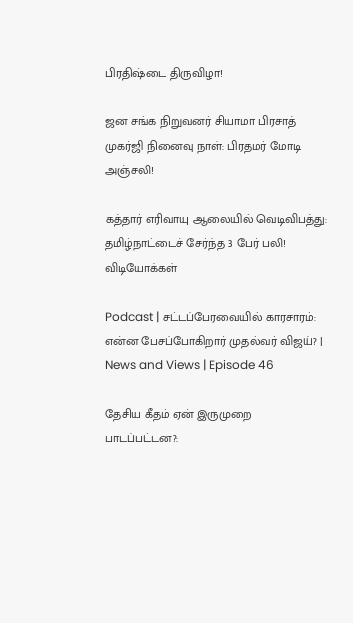பிரதிஷ்டை திருவிழா!

ஜன சங்க நிறுவனர் சியாமா பிரசாத் முகர்ஜி நினைவு நாள்: பிரதமர் மோடி அஞ்சலி!

கத்தார் எரிவாயு ஆலையில் வெடிவிபத்து: தமிழ்நாட்டைச் சேர்ந்த 3 பேர் பலி!
விடியோக்கள்

Podcast | சட்டப்பேரவையில் காரசாரம்: என்ன பேசப்போகிறார் முதல்வர் விஜய்? | News and Views | Episode 46

தேசிய கீதம் ஏன் இருமுறை பாடப்பட்டன?: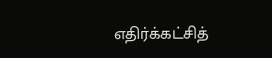எதிர்க்கட்சித்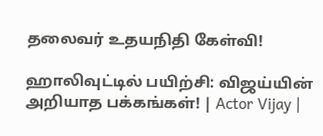தலைவர் உதயநிதி கேள்வி!

ஹாலிவுட்டில் பயிற்சி: விஜய்யின் அறியாத பக்கங்கள்! | Actor Vijay |